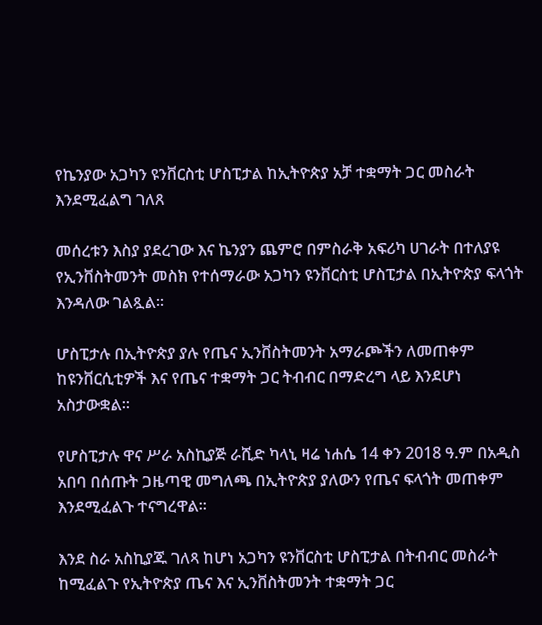የኬንያው አጋካን ዩንቨርስቲ ሆስፒታል ከኢትዮጵያ አቻ ተቋማት ጋር መስራት እንደሚፈልግ ገለጸ

መሰረቱን እስያ ያደረገው እና ኬንያን ጨምሮ በምስራቅ አፍሪካ ሀገራት በተለያዩ የኢንቨስትመንት መስክ የተሰማራው አጋካን ዩንቨርስቲ ሆስፒታል በኢትዮጵያ ፍላጎት እንዳለው ገልጿል።

ሆስፒታሉ በኢትዮጵያ ያሉ የጤና ኢንቨስትመንት አማራጮችን ለመጠቀም ከዩንቨርሲቲዎች እና የጤና ተቋማት ጋር ትብብር በማድረግ ላይ እንደሆነ አስታውቋል።

የሆስፒታሉ ዋና ሥራ አስኪያጅ ራሺድ ካላኒ ዛሬ ነሐሴ 14 ቀን 2018 ዓ.ም በአዲስ አበባ በሰጡት ጋዜጣዊ መግለጫ በኢትዮጵያ ያለውን የጤና ፍላጎት መጠቀም እንደሚፈልጉ ተናግረዋል።

እንደ ስራ አስኪያጁ ገለጻ ከሆነ አጋካን ዩንቨርስቲ ሆስፒታል በትብብር መስራት ከሚፈልጉ የኢትዮጵያ ጤና እና ኢንቨስትመንት ተቋማት ጋር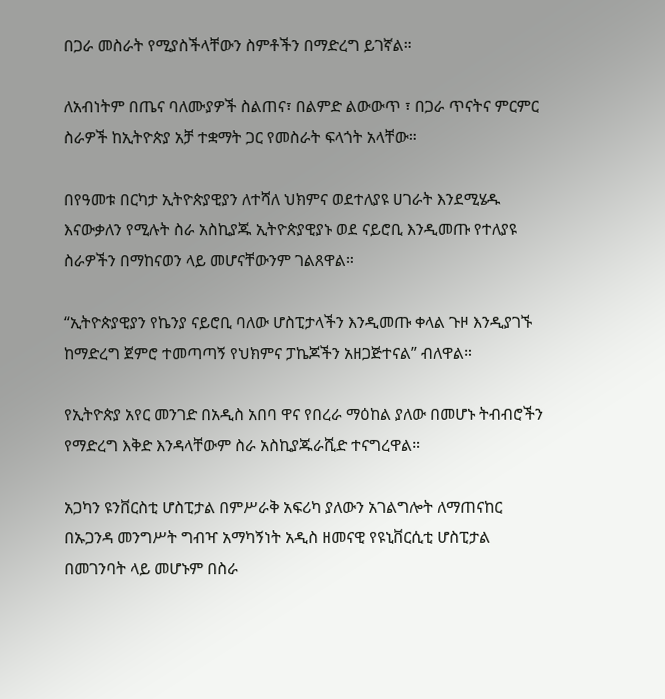በጋራ መስራት የሚያስችላቸውን ስምቶችን በማድረግ ይገኛል።

ለአብነትም በጤና ባለሙያዎች ስልጠና፣ በልምድ ልውውጥ ፣ በጋራ ጥናትና ምርምር ስራዎች ከኢትዮጵያ አቻ ተቋማት ጋር የመስራት ፍላጎት አላቸው።

በየዓመቱ በርካታ ኢትዮጵያዊያን ለተሻለ ህክምና ወደተለያዩ ሀገራት እንደሚሄዱ እናውቃለን የሚሉት ስራ አስኪያጁ ኢትዮጵያዊያኑ ወደ ናይሮቢ እንዲመጡ የተለያዩ ስራዎችን በማከናወን ላይ መሆናቸውንም ገልጸዋል።

“ኢትዮጵያዊያን የኬንያ ናይሮቢ ባለው ሆስፒታላችን እንዲመጡ ቀላል ጉዞ እንዲያገኙ ከማድረግ ጀምሮ ተመጣጣኝ የህክምና ፓኬጆችን አዘጋጅተናል” ብለዋል።

የኢትዮጵያ አየር መንገድ በአዲስ አበባ ዋና የበረራ ማዕከል ያለው በመሆኑ ትብብሮችን የማድረግ እቅድ እንዳላቸውም ስራ አስኪያጁራሺድ ተናግረዋል።

አጋካን ዩንቨርስቲ ሆስፒታል በምሥራቅ አፍሪካ ያለውን አገልግሎት ለማጠናከር በኡጋንዳ መንግሥት ግብዣ አማካኝነት አዲስ ዘመናዊ የዩኒቨርሲቲ ሆስፒታል በመገንባት ላይ መሆኑም በስራ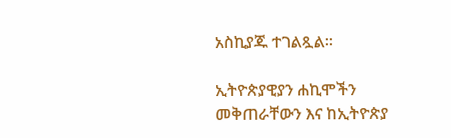አስኪያጁ ተገልጿል።

ኢትዮጵያዊያን ሐኪሞችን መቅጠራቸውን እና ከኢትዮጵያ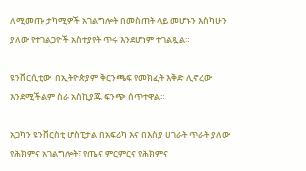ለሚመጡ ታካሚዎች አገልግሎት በመስጠት ላይ መሆኑን እስካሁን ያለው የተገልጋዮች አስተያየት ጥሩ እንደሆነም ተገልጿል።

ዩንቨርሲቲው  በኢትዮጵያም ቅርንጫፍ የመክፈት እቅድ ሊኖረው እንደሚችልም ስራ አስኪያጁ ፍንጭ ሰጥተዋል።

አጋካን ዩንቨርስቲ ሆስፒታል በአፍሪካ እና በእስያ ሀገራት ጥራት ያለው የሕክምና አገልግሎት፣ የጤና ምርምርና የሕክምና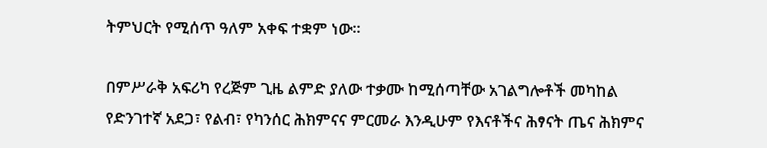ትምህርት የሚሰጥ ዓለም አቀፍ ተቋም ነው።

በምሥራቅ አፍሪካ የረጅም ጊዜ ልምድ ያለው ተቃሙ ከሚሰጣቸው አገልግሎቶች መካከል የድንገተኛ አደጋ፣ የልብ፣ የካንሰር ሕክምናና ምርመራ እንዲሁም የእናቶችና ሕፃናት ጤና ሕክምና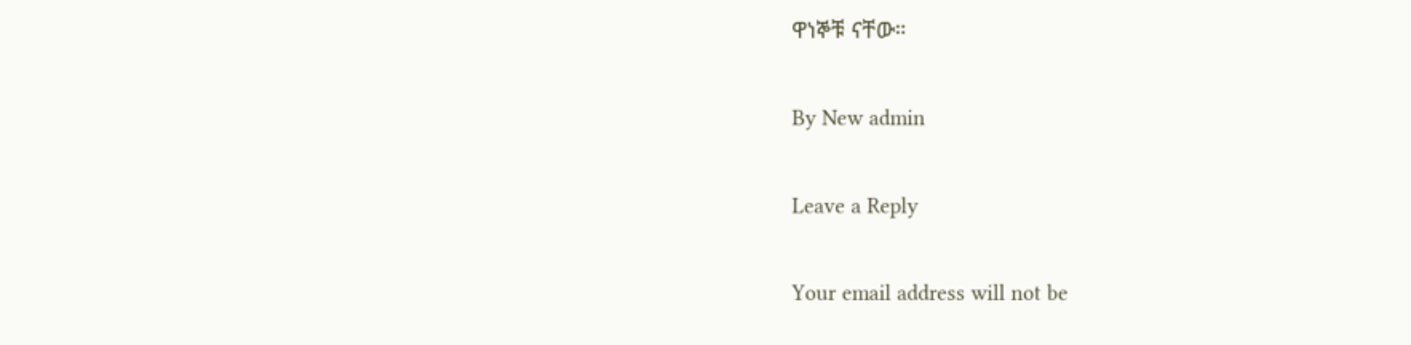ዋነኞቹ ናቸው።

By New admin

Leave a Reply

Your email address will not be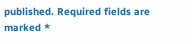published. Required fields are marked *